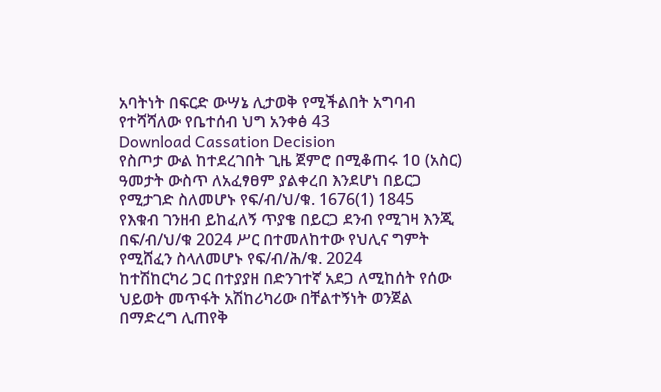አባትነት በፍርድ ውሣኔ ሊታወቅ የሚችልበት አግባብ የተሻሻለው የቤተሰብ ህግ አንቀፅ 43
Download Cassation Decision
የስጦታ ውል ከተደረገበት ጊዜ ጀምሮ በሚቆጠሩ 1ዐ (አስር) ዓመታት ውስጥ ለአፈፃፀም ያልቀረበ እንደሆነ በይርጋ የሚታገድ ስለመሆኑ የፍ/ብ/ህ/ቁ. 1676(1) 1845
የእቁብ ገንዘብ ይከፈለኝ ጥያቄ በይርጋ ደንብ የሚገዛ እንጂ በፍ/ብ/ህ/ቁ 2024 ሥር በተመለከተው የህሊና ግምት የሚሸፈን ስላለመሆኑ የፍ/ብ/ሕ/ቁ. 2024
ከተሽከርካሪ ጋር በተያያዘ በድንገተኛ አደጋ ለሚከሰት የሰው ህይወት መጥፋት አሽከሪካሪው በቸልተኝነት ወንጀል በማድረግ ሊጠየቅ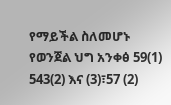የማይችል ስለመሆኑ የወንጀል ህግ አንቀፅ 59(1) 543(2) እና (3)፣57 (2)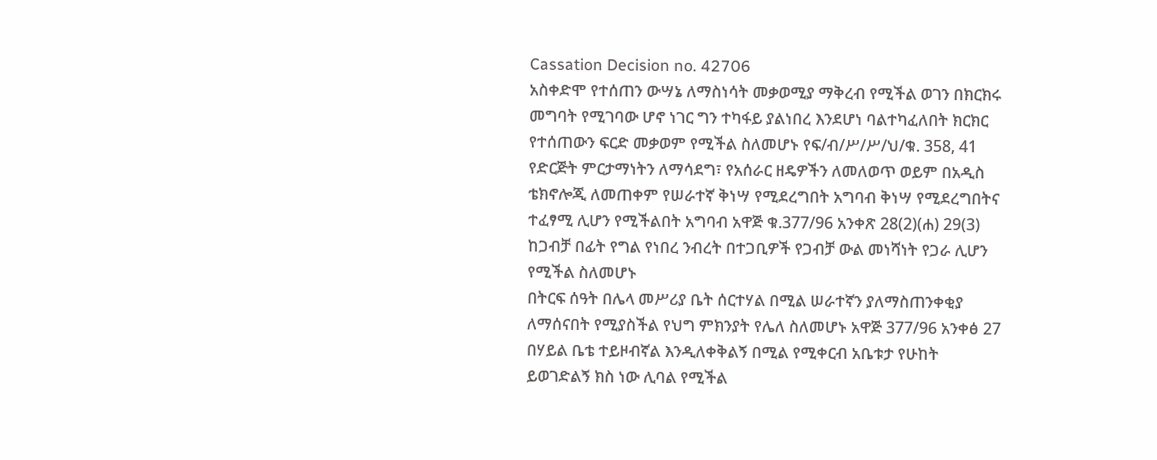Cassation Decision no. 42706
አስቀድሞ የተሰጠን ውሣኔ ለማስነሳት መቃወሚያ ማቅረብ የሚችል ወገን በክርክሩ መግባት የሚገባው ሆኖ ነገር ግን ተካፋይ ያልነበረ እንደሆነ ባልተካፈለበት ክርክር የተሰጠውን ፍርድ መቃወም የሚችል ስለመሆኑ የፍ/ብ/ሥ/ሥ/ህ/ቁ. 358, 41
የድርጅት ምርታማነትን ለማሳደግ፣ የአሰራር ዘዴዎችን ለመለወጥ ወይም በአዲስ ቴክኖሎጂ ለመጠቀም የሠራተኛ ቅነሣ የሚደረግበት አግባብ ቅነሣ የሚደረግበትና ተፈፃሚ ሊሆን የሚችልበት አግባብ አዋጅ ቁ.377/96 አንቀጽ 28(2)(ሐ) 29(3)
ከጋብቻ በፊት የግል የነበረ ንብረት በተጋቢዎች የጋብቻ ውል መነሻነት የጋራ ሊሆን የሚችል ስለመሆኑ
በትርፍ ሰዓት በሌላ መሥሪያ ቤት ሰርተሃል በሚል ሠራተኛን ያለማስጠንቀቂያ ለማሰናበት የሚያስችል የህግ ምክንያት የሌለ ስለመሆኑ አዋጅ 377/96 አንቀፅ 27
በሃይል ቤቴ ተይዞብኛል እንዲለቀቅልኝ በሚል የሚቀርብ አቤቱታ የሁከት ይወገድልኝ ክስ ነው ሊባል የሚችል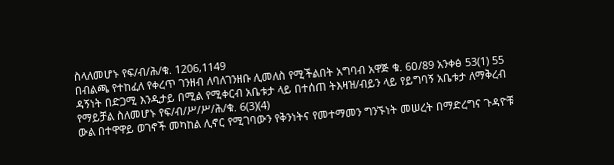ስላለመሆኑ የፍ/ብ/ሕ/ቁ. 1206,1149
በብልጫ የተከፈለ የቀረጥ ገንዘብ ለባለገንዘቡ ሊመለስ የሚችልበት አግባብ አዋጅ ቁ. 6ዐ/89 አንቀፅ 53(1) 55
ዳኝነት በድጋሚ እንዲታይ በሚል የሚቀርብ አቤቱታ ላይ በተሰጠ ትእዛዝ/ብይን ላይ የይግባኝ አቤቱታ ለማቅረብ የማይቻል ስለመሆኑ የፍ/ብ/ሥ/ሥ/ሕ/ቁ. 6(3)(4)
ውል በተዋዋይ ወገኖች መካከል ሊኖር የሚገባውን የቅንነትና የመተማመን ግንኙነት መሠረት በማድረግና ጉዳዮቹ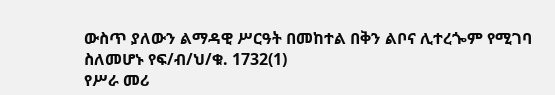ውስጥ ያለውን ልማዳዊ ሥርዓት በመከተል በቅን ልቦና ሊተረጐም የሚገባ ስለመሆኑ የፍ/ብ/ህ/ቁ. 1732(1)
የሥራ መሪ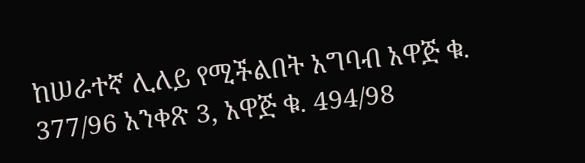ከሠራተኛ ሊለይ የሚችልበት አግባብ አዋጅ ቁ. 377/96 አንቀጽ 3, አዋጅ ቁ. 494/98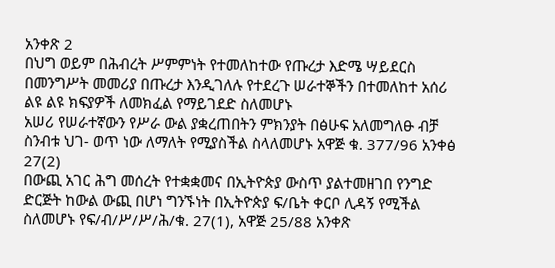አንቀጽ 2
በህግ ወይም በሕብረት ሥምምነት የተመለከተው የጡረታ እድሜ ሣይደርስ በመንግሥት መመሪያ በጡረታ እንዲገለሉ የተደረጉ ሠራተኞችን በተመለከተ አሰሪ ልዩ ልዩ ክፍያዎች ለመክፈል የማይገደድ ስለመሆኑ
አሠሪ የሠራተኛውን የሥራ ውል ያቋረጠበትን ምክንያት በፅሁፍ አለመግለፁ ብቻ ስንብቱ ህገ- ወጥ ነው ለማለት የሚያስችል ስላለመሆኑ አዋጅ ቁ. 377/96 አንቀፅ 27(2)
በውጪ አገር ሕግ መሰረት የተቋቋመና በኢትዮጵያ ውስጥ ያልተመዘገበ የንግድ ድርጅት ከውል ውጪ በሆነ ግንኙነት በኢትዮጵያ ፍ/ቤት ቀርቦ ሊዳኝ የሚችል ስለመሆኑ የፍ/ብ/ሥ/ሥ/ሕ/ቁ. 27(1), አዋጅ 25/88 አንቀጽ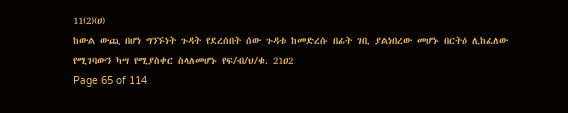11(2)(ሀ)
ከውል ውጪ በሆነ ግንኙነት ጉዳት የደረሰበት ሰው ጉዳቱ ከመድረሱ በፊት ገቢ ያልነበረው መሆኑ በርትዕ ሊከፈለው የሚገባውን ካሣ የሚያስቀር ስላለመሆኑ የፍ/ብ/ህ/ቁ. 21ዐ2
Page 65 of 114